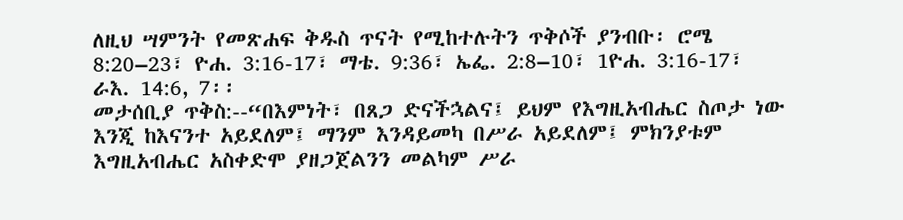ለዚህ ሣምንት የመጽሐፍ ቅዱስ ጥናት የሚከተሉትን ጥቅሶች ያንብቡ፡ ሮሜ 8:20–23፣ ዮሐ. 3:16-17፣ ማቴ. 9:36፣ ኤፌ. 2:8–10፣ 1ዮሐ. 3:16-17፣ ራእ. 14:6, 7፡፡
መታሰቢያ ጥቅስ:--“በእምነት፣ በጸጋ ድናችኋልና፤ ይህም የእግዚአብሔር ስጦታ ነው እንጂ ከእናንተ አይደለም፤ ማንም እንዳይመካ በሥራ አይደለም፤ ምክንያቱም እግዚአብሔር አስቀድሞ ያዘጋጀልንን መልካም ሥራ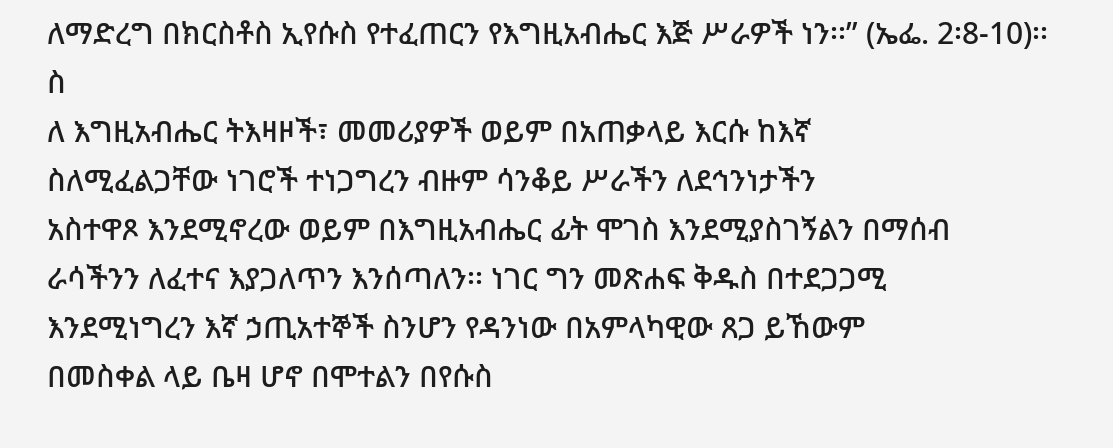ለማድረግ በክርስቶስ ኢየሱስ የተፈጠርን የእግዚአብሔር እጅ ሥራዎች ነን፡፡” (ኤፌ. 2፡8-10)፡፡
ስ
ለ እግዚአብሔር ትእዛዞች፣ መመሪያዎች ወይም በአጠቃላይ እርሱ ከእኛ
ስለሚፈልጋቸው ነገሮች ተነጋግረን ብዙም ሳንቆይ ሥራችን ለደኅንነታችን
አስተዋጾ እንደሚኖረው ወይም በእግዚአብሔር ፊት ሞገስ እንደሚያስገኝልን በማሰብ
ራሳችንን ለፈተና እያጋለጥን እንሰጣለን፡፡ ነገር ግን መጽሐፍ ቅዱስ በተደጋጋሚ
እንደሚነግረን እኛ ኃጢአተኞች ስንሆን የዳንነው በአምላካዊው ጸጋ ይኸውም
በመስቀል ላይ ቤዛ ሆኖ በሞተልን በየሱስ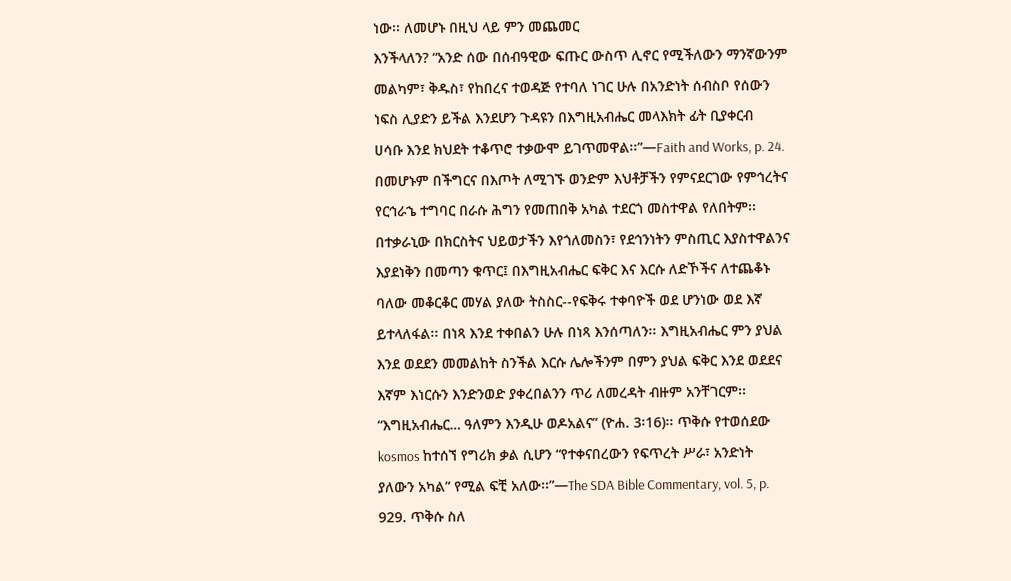ነው፡፡ ለመሆኑ በዚህ ላይ ምን መጨመር
እንችላለን? “አንድ ሰው በሰብዓዊው ፍጡር ውስጥ ሊኖር የሚችለውን ማንኛውንም
መልካም፣ ቅዱስ፣ የከበረና ተወዳጅ የተባለ ነገር ሁሉ በአንድነት ሰብስቦ የሰውን
ነፍስ ሊያድን ይችል እንደሆን ጉዳዩን በእግዚአብሔር መላእክት ፊት ቢያቀርብ
ሀሳቡ እንደ ክህደት ተቆጥሮ ተቃውሞ ይገጥመዋል፡፡”—Faith and Works, p. 24.
በመሆኑም በችግርና በእጦት ለሚገኙ ወንድም እህቶቻችን የምናደርገው የምኅረትና
የርኅራኄ ተግባር በራሱ ሕግን የመጠበቅ አካል ተደርጎ መስተዋል የለበትም፡፡
በተቃራኒው በክርስትና ህይወታችን እየጎለመስን፣ የደኅንነትን ምስጢር እያስተዋልንና
እያደነቅን በመጣን ቁጥር፤ በእግዚአብሔር ፍቅር እና እርሱ ለድኾችና ለተጨቆኑ
ባለው መቆርቆር መሃል ያለው ትስስር--የፍቅሩ ተቀባዮች ወደ ሆንነው ወደ እኛ
ይተላለፋል፡፡ በነጻ እንደ ተቀበልን ሁሉ በነጻ እንሰጣለን፡፡ እግዚአብሔር ምን ያህል
እንደ ወደደን መመልከት ስንችል እርሱ ሌሎችንም በምን ያህል ፍቅር እንደ ወደደና
እኛም እነርሱን እንድንወድ ያቀረበልንን ጥሪ ለመረዳት ብዙም አንቸገርም፡፡
“እግዚአብሔር… ዓለምን እንዲሁ ወዶአልና” (ዮሐ. 3፡16)፡፡ ጥቅሱ የተወሰደው
kosmos ከተሰኘ የግሪክ ቃል ሲሆን “የተቀናበረውን የፍጥረት ሥራ፣ አንድነት
ያለውን አካል” የሚል ፍቺ አለው፡፡”—The SDA Bible Commentary, vol. 5, p.
929. ጥቅሱ ስለ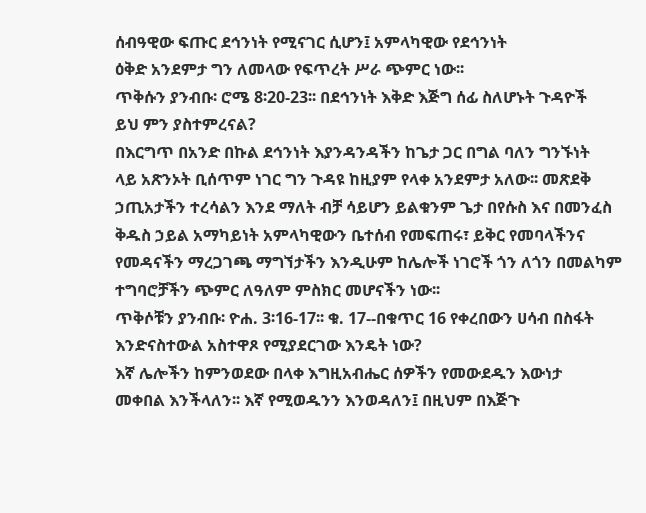ሰብዓዊው ፍጡር ደኅንነት የሚናገር ሲሆን፤ አምላካዊው የደኅንነት
ዕቅድ አንደምታ ግን ለመላው የፍጥረት ሥራ ጭምር ነው፡፡
ጥቅሱን ያንብቡ፡ ሮሜ 8፡20-23፡፡ በደኅንነት እቅድ እጅግ ሰፊ ስለሆኑት ጉዳዮች
ይህ ምን ያስተምረናል?
በእርግጥ በአንድ በኩል ደኅንነት እያንዳንዳችን ከጌታ ጋር በግል ባለን ግንኙነት
ላይ አጽንኦት ቢሰጥም ነገር ግን ጉዳዩ ከዚያም የላቀ አንደምታ አለው፡፡ መጽደቅ
ኃጢአታችን ተረሳልን እንደ ማለት ብቻ ሳይሆን ይልቁንም ጌታ በየሱስ እና በመንፈስ
ቅዱስ ኃይል አማካይነት አምላካዊውን ቤተሰብ የመፍጠሩ፣ ይቅር የመባላችንና
የመዳናችን ማረጋገጫ ማግኘታችን እንዲሁም ከሌሎች ነገሮች ጎን ለጎን በመልካም
ተግባሮቻችን ጭምር ለዓለም ምስክር መሆናችን ነው፡፡
ጥቅሶቹን ያንብቡ፡ ዮሐ. 3፡16-17፡፡ ቁ. 17--በቁጥር 16 የቀረበውን ሀሳብ በስፋት
እንድናስተውል አስተዋጾ የሚያደርገው እንዴት ነው?
እኛ ሌሎችን ከምንወደው በላቀ እግዚአብሔር ሰዎችን የመውደዱን እውነታ
መቀበል እንችላለን፡፡ እኛ የሚወዱንን እንወዳለን፤ በዚህም በእጅጉ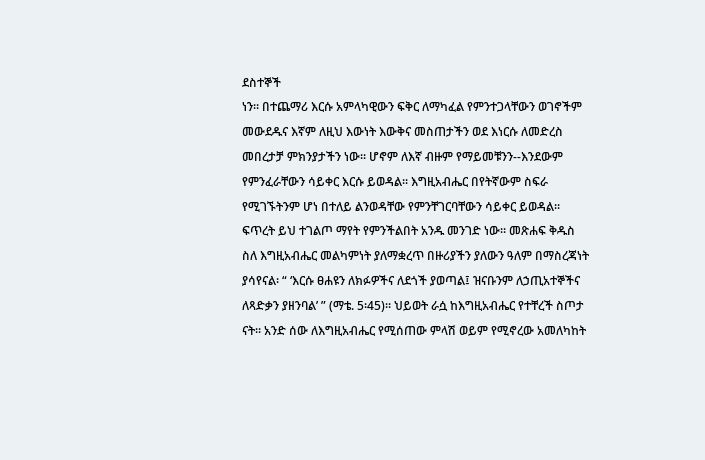ደስተኞች
ነን። በተጨማሪ እርሱ አምላካዊውን ፍቅር ለማካፈል የምንተጋላቸውን ወገኖችም
መውደዱና እኛም ለዚህ እውነት እውቅና መስጠታችን ወደ እነርሱ ለመድረስ
መበረታቻ ምክንያታችን ነው፡፡ ሆኖም ለእኛ ብዙም የማይመቹንን--እንደውም
የምንፈራቸውን ሳይቀር እርሱ ይወዳል፡፡ እግዚአብሔር በየትኛውም ስፍራ
የሚገኙትንም ሆነ በተለይ ልንወዳቸው የምንቸገርባቸውን ሳይቀር ይወዳል፡፡
ፍጥረት ይህ ተገልጦ ማየት የምንችልበት አንዱ መንገድ ነው፡፡ መጽሐፍ ቅዱስ
ስለ እግዚአብሔር መልካምነት ያለማቋረጥ በዙሪያችን ያለውን ዓለም በማስረጃነት
ያሳየናል፡ “ ‘እርሱ ፀሐዩን ለክፉዎችና ለደጎች ያወጣል፤ ዝናቡንም ለኃጢአተኞችና
ለጻድቃን ያዘንባል’ ” (ማቴ. 5፡45)፡፡ ህይወት ራሷ ከእግዚአብሔር የተቸረች ስጦታ
ናት፡፡ አንድ ሰው ለእግዚአብሔር የሚሰጠው ምላሽ ወይም የሚኖረው አመለካከት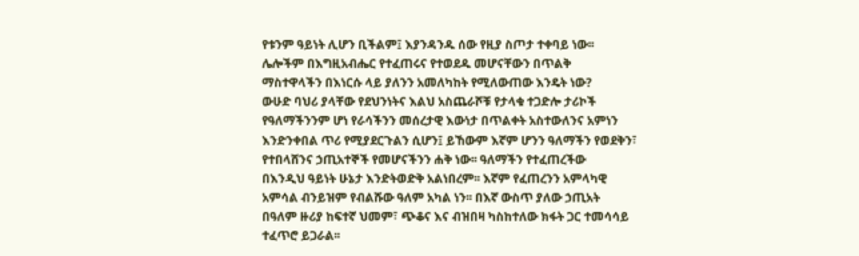የቱንም ዓይነት ሊሆን ቢችልም፤ እያንዳንዱ ሰው የዚያ ስጦታ ተቀባይ ነው፡፡
ሌሎችም በእግዚአብሔር የተፈጠሩና የተወደዱ መሆናቸውን በጥልቅ
ማስተዋላችን በእነርሱ ላይ ያለንን አመለካከት የሚለውጠው እንዴት ነው?
ውሁድ ባህሪ ያላቸው የደህንነትና እልህ አስጨራሾቹ የታላቁ ተጋድሎ ታሪኮች
የዓለማችንንም ሆነ የራሳችንን መሰረታዊ እውነታ በጥልቀት አስተውለንና አምነን
እንድንቀበል ጥሪ የሚያደርጉልን ሲሆን፤ ይኸውም እኛም ሆንን ዓለማችን የወደቅን፣
የተበላሸንና ኃጢአተኞች የመሆናችንን ሐቅ ነው፡፡ ዓለማችን የተፈጠረችው
በእንዲህ ዓይነት ሁኔታ እንድትወድቅ አልነበረም፡፡ እኛም የፈጠረንን አምላካዊ
አምሳል ብንይዝም የብልሹው ዓለም አካል ነን፡፡ በእኛ ውስጥ ያለው ኃጢአት
በዓለም ዙሪያ ከፍተኛ ህመም፣ ጭቆና እና ብዝበዛ ካስከተለው ክፋት ጋር ተመሳሳይ
ተፈጥሮ ይጋራል፡፡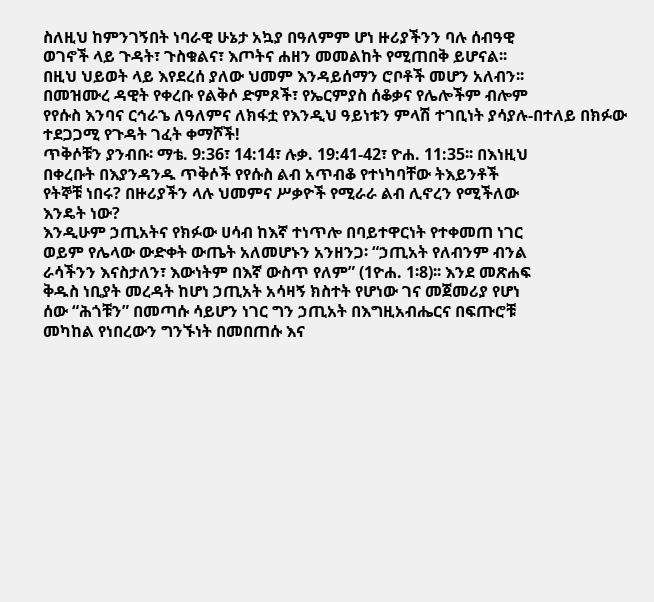ስለዚህ ከምንገኝበት ነባራዊ ሁኔታ አኳያ በዓለምም ሆነ ዙሪያችንን ባሉ ሰብዓዊ
ወገኖች ላይ ጉዳት፣ ጉስቁልና፣ እጦትና ሐዘን መመልከት የሚጠበቅ ይሆናል፡፡
በዚህ ህይወት ላይ እየደረሰ ያለው ህመም እንዳይሰማን ሮቦቶች መሆን አለብን፡፡
በመዝሙረ ዳዊት የቀረቡ የልቅሶ ድምጾች፣ የኤርምያስ ሰቆቃና የሌሎችም ብሎም
የየሱስ እንባና ርኅራኄ ለዓለምና ለክፋቷ የእንዲህ ዓይነቱን ምላሽ ተገቢነት ያሳያሉ-በተለይ በክፉው ተደጋጋሚ የጉዳት ገፈት ቀማሾች!
ጥቅሶቹን ያንብቡ፡ ማቴ. 9:36፣ 14:14፣ ሉቃ. 19:41-42፣ ዮሐ. 11:35፡፡ በእነዚህ
በቀረቡት በእያንዳንዱ ጥቅሶች የየሱስ ልብ አጥብቆ የተነካባቸው ትእይንቶች
የትኞቹ ነበሩ? በዙሪያችን ላሉ ህመምና ሥቃዮች የሚራራ ልብ ሊኖረን የሚችለው
እንዴት ነው?
እንዲሁም ኃጢአትና የክፉው ሀሳብ ከእኛ ተነጥሎ በባይተዋርነት የተቀመጠ ነገር
ወይም የሌላው ውድቀት ውጤት አለመሆኑን አንዘንጋ፡ “ኃጢአት የለብንም ብንል
ራሳችንን እናስታለን፣ እውነትም በእኛ ውስጥ የለም” (1ዮሐ. 1፡8)፡፡ እንደ መጽሐፍ
ቅዱስ ነቢያት መረዳት ከሆነ ኃጢአት አሳዛኝ ክስተት የሆነው ገና መጀመሪያ የሆነ
ሰው “ሕጎቹን” በመጣሱ ሳይሆን ነገር ግን ኃጢአት በእግዚአብሔርና በፍጡሮቹ
መካከል የነበረውን ግንኙነት በመበጠሱ እና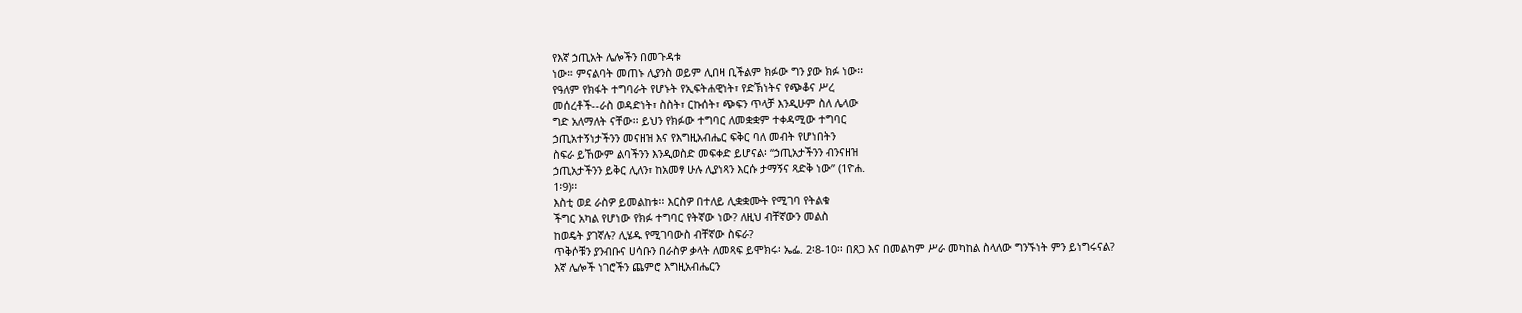የእኛ ኃጢአት ሌሎችን በመጉዳቱ
ነው። ምናልባት መጠኑ ሊያንስ ወይም ሊበዛ ቢችልም ክፉው ግን ያው ክፉ ነው፡፡
የዓለም የክፋት ተግባራት የሆኑት የኢፍትሐዊነት፣ የድኽነትና የጭቆና ሥረ
መሰረቶች--ራስ ወዳድነት፣ ስስት፣ ርኩሰት፣ ጭፍን ጥላቻ እንዲሁም ስለ ሌላው
ግድ አለማለት ናቸው፡፡ ይህን የክፉው ተግባር ለመቋቋም ተቀዳሚው ተግባር
ኃጢአተኝነታችንን መናዘዝ እና የእግዚአብሔር ፍቅር ባለ መብት የሆነበትን
ስፍራ ይኸውም ልባችንን እንዲወስድ መፍቀድ ይሆናል፡ “ኃጢአታችንን ብንናዘዝ
ኃጢአታችንን ይቅር ሊለን፣ ከአመፃ ሁሉ ሊያነጻን እርሱ ታማኝና ጻድቅ ነው” (1ዮሐ.
1፡9)፡፡
እስቲ ወደ ራስዎ ይመልከቱ፡፡ እርስዎ በተለይ ሊቋቋሙት የሚገባ የትልቁ
ችግር አካል የሆነው የክፉ ተግባር የትኛው ነው? ለዚህ ብቸኛውን መልስ
ከወዴት ያገኛሉ? ሊሄዱ የሚገባውስ ብቸኛው ስፍራ?
ጥቅሶቹን ያንብቡና ሀሳቡን በራስዎ ቃላት ለመጻፍ ይሞክሩ፡ ኤፌ. 2፡8-10፡፡ በጸጋ እና በመልካም ሥራ መካከል ስላለው ግንኙነት ምን ይነግሩናል?
እኛ ሌሎች ነገሮችን ጨምሮ እግዚአብሔርን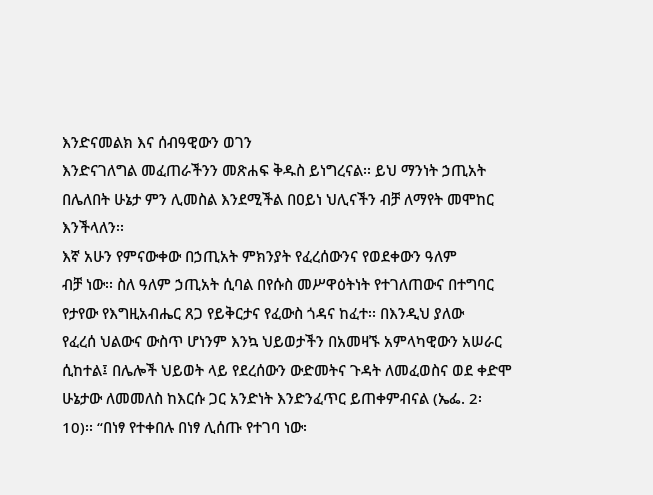እንድናመልክ እና ሰብዓዊውን ወገን
እንድናገለግል መፈጠራችንን መጽሐፍ ቅዱስ ይነግረናል፡፡ ይህ ማንነት ኃጢአት
በሌለበት ሁኔታ ምን ሊመስል እንደሚችል በዐይነ ህሊናችን ብቻ ለማየት መሞከር
እንችላለን፡፡
እኛ አሁን የምናውቀው በኃጢአት ምክንያት የፈረሰውንና የወደቀውን ዓለም
ብቻ ነው፡፡ ስለ ዓለም ኃጢአት ሲባል በየሱስ መሥዋዕትነት የተገለጠውና በተግባር
የታየው የእግዚአብሔር ጸጋ የይቅርታና የፈውስ ጎዳና ከፈተ፡፡ በእንዲህ ያለው
የፈረሰ ህልውና ውስጥ ሆነንም እንኳ ህይወታችን በአመዛኙ አምላካዊውን አሠራር
ሲከተል፤ በሌሎች ህይወት ላይ የደረሰውን ውድመትና ጉዳት ለመፈወስና ወደ ቀድሞ
ሁኔታው ለመመለስ ከእርሱ ጋር አንድነት እንድንፈጥር ይጠቀምብናል (ኤፌ. 2፡
10)፡፡ “በነፃ የተቀበሉ በነፃ ሊሰጡ የተገባ ነው፡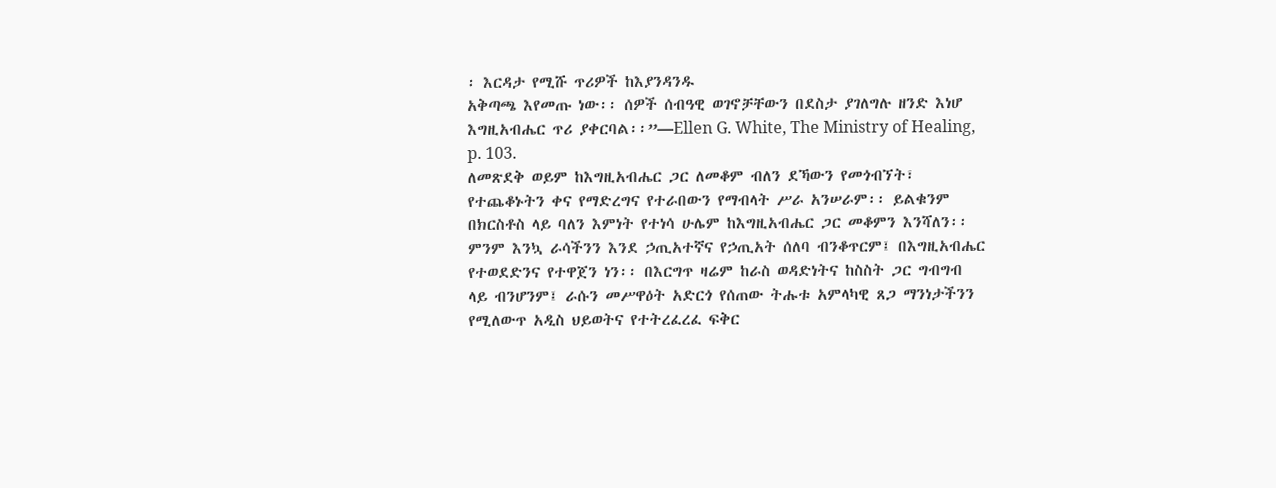፡ እርዳታ የሚሹ ጥሪዎች ከእያንዳንዱ
አቅጣጫ እየመጡ ነው፡፡ ሰዎች ሰብዓዊ ወገኖቻቸውን በደስታ ያገለግሉ ዘንድ እነሆ
እግዚአብሔር ጥሪ ያቀርባል፡፡”—Ellen G. White, The Ministry of Healing,
p. 103.
ለመጽደቅ ወይም ከእግዚአብሔር ጋር ለመቆም ብለን ደኻውን የመጎብኘት፣
የተጨቆኑትን ቀና የማድረግና የተራበውን የማብላት ሥራ አንሠራም፡፡ ይልቁንም
በክርስቶስ ላይ ባለን እምነት የተነሳ ሁሌም ከእግዚአብሔር ጋር መቆምን እንሻለን፡፡
ምንም እንኳ ራሳችንን እንደ ኃጢአተኛና የኃጢአት ሰለባ ብንቆጥርም፤ በእግዚአብሔር
የተወደድንና የተዋጀን ነን፡፡ በእርግጥ ዛሬም ከራስ ወዳድነትና ከስስት ጋር ግብግብ
ላይ ብንሆንም፤ ራሱን መሥዋዕት አድርጎ የሰጠው ትሑቱ አምላካዊ ጸጋ ማንነታችንን
የሚለውጥ አዲስ ህይወትና የተትረፈረፈ ፍቅር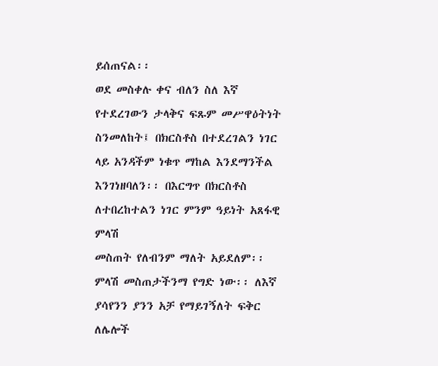ይሰጠናል፡፡
ወደ መስቀሉ ቀና ብለን ስለ እኛ የተደረገውን ታላቅና ፍጹም መሥዋዕትነት
ስንመለከት፤ በክርስቶስ በተደረገልን ነገር ላይ አንዳችም ነቁጥ ማከል እንደማንችል
እንገነዘባለን፡፡ በእርግጥ በክርስቶስ ለተበረከተልን ነገር ምንም ዓይነት አጸፋዊ ምላሽ
መስጠት የለብንም ማለት አይደለም፡፡ ምላሽ መስጠታችንማ የግድ ነው፡፡ ለእኛ
ያሳየንን ያንን አቻ የማይገኝለት ፍቅር ለሌሎች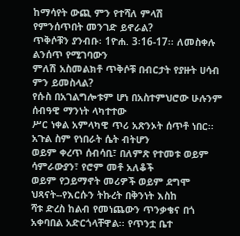ከማሳየት ውጪ ምን የተሻለ ምላሽ
የምንሰጥበት መንገድ ይኖራል?
ጥቅሶቹን ያንብቡ፡ 1ዮሐ. 3፡16-17፡፡ ለመስቀሉ ልንሰጥ የሚገባውን
ምለሽ አስመልክቶ ጥቅሶቹ በብርታት የያዙት ሀሳብ ምን ይመስላል?
የሱስ በአገልግሎቱም ሆነ በአስተምህሮው ሁሉንም ሰብዓዊ ማንነት ላካተተው
ሥር ነቀል አምላካዊ ጥሪ አጽንኦት ሰጥቶ ነበር፡፡ አጉል ስም የነበራት ሴት ብትሆን
ወይም ቀረጥ ሰብሳቢ፣ በለምጽ የተመቱ ወይም ሳምራውያን፣ የሮም መቶ አለቆች
ወይም የኃይማኖት መሪዎች ወይም ደግሞ ህጻናት--የእርሱን ትኩረት በቅንነት እስከ
ሻቱ ድረስ ከልብ የመነጨውን ጥንቃቄና በጎ አቀባበል አድርጎላቸዋል፡፡ የጥንቷ ቤተ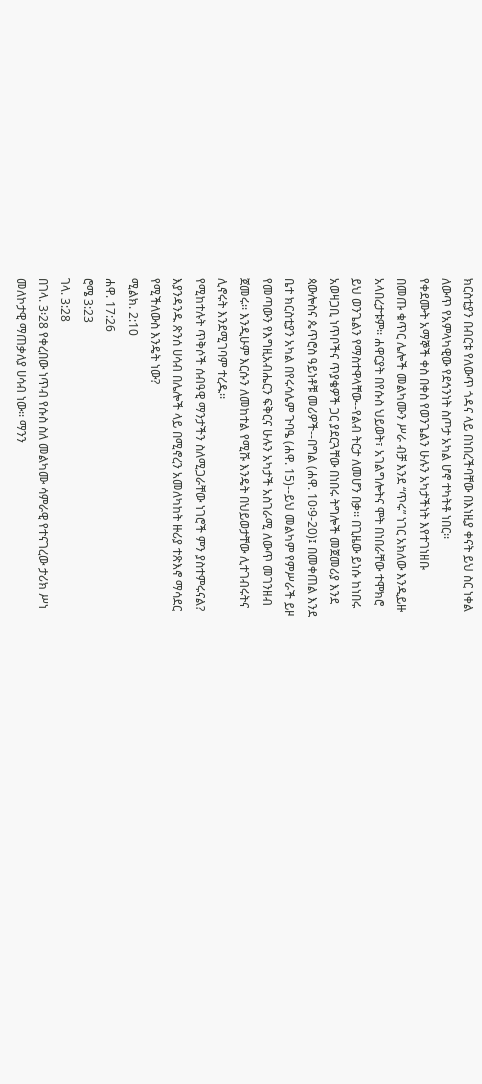ክርስቲያን በብርቱ የለውጥ ጎዳና ላይ በነበረችባቸው በእነዚያ ቀናት ይህ ስር ነቀል
ለውጥ የአምላካዊው የደኅንነት ስጦታ አካል ሆኖ ተካትቶ ነበር፡፡
የቀደሙት አማኞች ቀስ በቀስ የወንጌልን ሁሉን አካታችነት እየተገነዘቡ
በመጡ ቁጥር ሌሎች መልካሙን ሥራ ብቻ እንደ “ጥሩ” ነገር አክለው እንዲይዙ
አላበረታቱም፡፡ ሐዋርያት በየሱስ ህይወት፣ አገልግሎትና ሞት በነበራቸው ተሞክሮ
ይህ ወንጌልን የማስተዋላቸው--የልብ ትርታ ለመሆን በቃ፡፡ በጊዜው ይነሱ ከነበሩ
አወዛጋቢ ነጥቦችና ጥያቄዎች ጋር ያደርጓቸው በነበሩ ትግሎች መጀመሪያ እንደ
ጳውሎስና ጴጥሮስ ዓይነቶቹ መሪዎች--በግል (ሐዋ. 10፡9-20)፤ በመቀጠል እንደ
ቤተ ክርስቲያን አካል በየሩሳሌም ጉባዔ (ሐዋ. 15)--ይህ መልካም የምሥራች ይዞ
የመጣውን የእግዚአብሔርን ፍቅርና ሁሉን አካታች አስገራሚ ለውጥ መገንዘብ
ጀመሩ፡፡ እንዲሁም እርሱን ለመከተል የሚሹ እንዴት በህይወታቸው ሊተገብሩትና
ሊኖሩት እንደሚገባም ተረዱ፡፡
የሚከተሉት ጥቅሶች ሰብዓዊ ማንታችን ስለሚጋራቸው ነገሮች ምን ያስተምሩናል?
እያንዳንዱ ጽንሰ ሀሳብ በሌሎች ላይ በሚኖረን አመለካከት ዙሪያ ተጽእኖ ማሳደር
የሚችለውስ እንዴት ነው?
ሚልክ. 2:10
ሐዋ. 17:26
ሮሜ 3:23
ገላ. 3:28
በገላ. 3፡28 የቀረበው ነጥብ የሱስ ስለ መልካሙ ሳምራዊ የተናገረው ታሪክ ሥነ
መለኮታዊ ማጠቃለያ ሀሳብ ነው፡፡ ማንን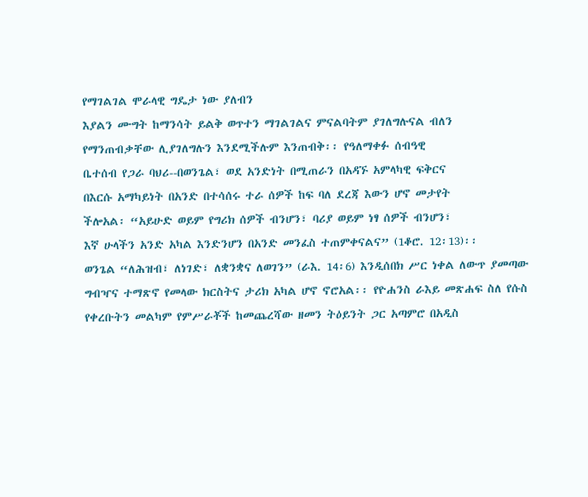የማገልገል ሞራላዊ ግዴታ ነው ያለብን
እያልን ሙግት ከማንሳት ይልቅ ወጥተን ማገልገልና ምናልባትም ያገለግሉናል ብለን
የማንጠብቃቸው ሊያገለግሉን እንደሚችሉም እንጠብቅ፡፡ የዓለማቀፉ ሰብዓዊ
ቤተሰብ የጋራ ባህሪ--በወንጌል፣ ወደ አንድነት በሚጠራን በአዳኙ አምላካዊ ፍቅርና
በእርሱ አማካይነት በአንድ በተሳሰሩ ተራ ሰዎች ከፍ ባለ ደረጃ እውን ሆኖ መታየት
ችሎአል፡ “አይሁድ ወይም የግሪክ ሰዎች ብንሆን፣ ባሪያ ወይም ነፃ ሰዎች ብንሆን፣
እኛ ሁላችን አንድ አካል እንድንሆን በአንድ መንፈስ ተጠምቀናልና” (1ቆሮ. 12፡13)፡፡
ወንጌል “ለሕዝብ፣ ለነገድ፣ ለቋንቋና ለወገን” (ራእ. 14፡6) እንዲሰበክ ሥር ነቀል ለውጥ ያመጣው ግብዣና ተማጽኖ የመላው ክርስትና ታሪክ አካል ሆኖ ኖሮአል፡፡ የዮሐንስ ራእይ መጽሐፍ ስለ የሱስ የቀረቡትን መልካም የምሥራቾች ከመጨረሻው ዘመን ትዕይንት ጋር አጣምሮ በአዲስ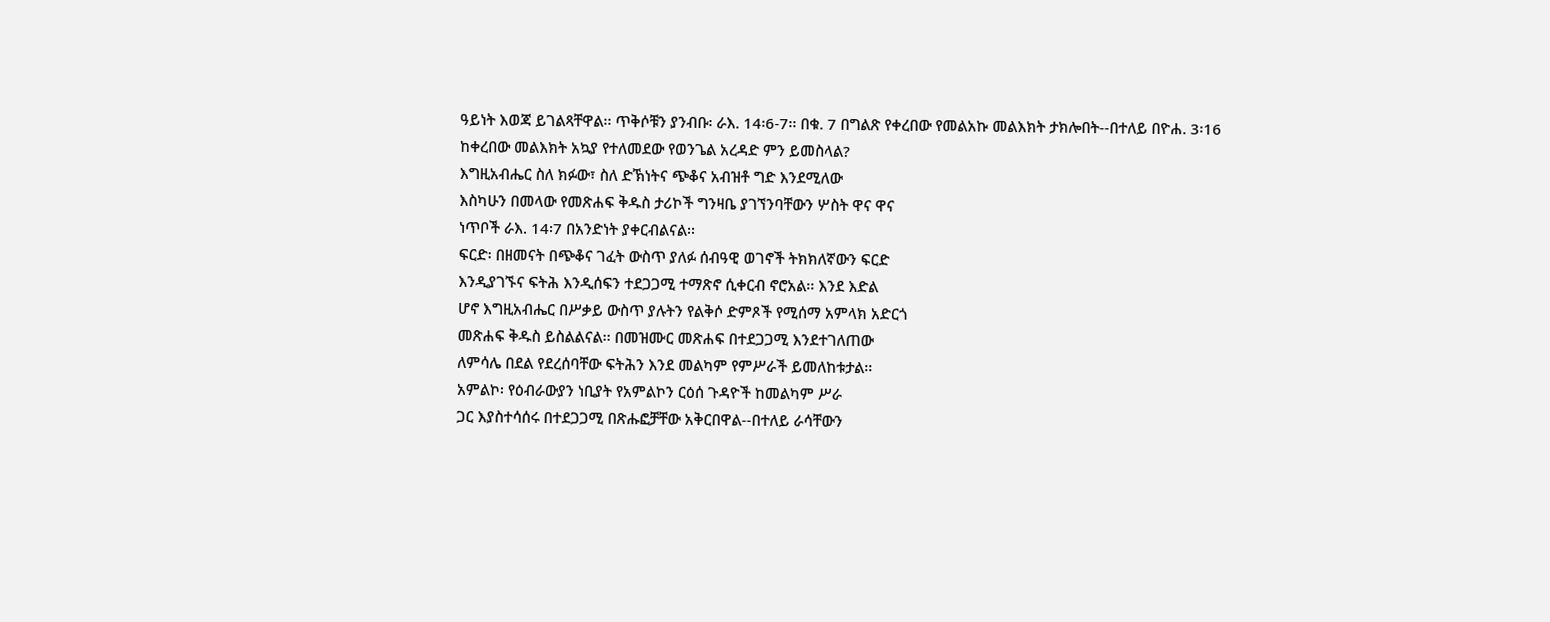ዓይነት እወጃ ይገልጻቸዋል፡፡ ጥቅሶቹን ያንብቡ፡ ራእ. 14፡6-7፡፡ በቁ. 7 በግልጽ የቀረበው የመልአኩ መልእክት ታክሎበት--በተለይ በዮሐ. 3፡16 ከቀረበው መልእክት አኳያ የተለመደው የወንጌል አረዳድ ምን ይመስላል?
እግዚአብሔር ስለ ክፉው፣ ስለ ድኽነትና ጭቆና አብዝቶ ግድ እንደሚለው
እስካሁን በመላው የመጽሐፍ ቅዱስ ታሪኮች ግንዛቤ ያገኘንባቸውን ሦስት ዋና ዋና
ነጥቦች ራእ. 14፡7 በአንድነት ያቀርብልናል፡፡
ፍርድ፡ በዘመናት በጭቆና ገፈት ውስጥ ያለፉ ሰብዓዊ ወገኖች ትክክለኛውን ፍርድ
እንዲያገኙና ፍትሕ እንዲሰፍን ተደጋጋሚ ተማጽኖ ሲቀርብ ኖሮአል፡፡ እንደ እድል
ሆኖ እግዚአብሔር በሥቃይ ውስጥ ያሉትን የልቅሶ ድምጾች የሚሰማ አምላክ አድርጎ
መጽሐፍ ቅዱስ ይስልልናል፡፡ በመዝሙር መጽሐፍ በተደጋጋሚ እንደተገለጠው
ለምሳሌ በደል የደረሰባቸው ፍትሕን እንደ መልካም የምሥራች ይመለከቱታል፡፡
አምልኮ፡ የዕብራውያን ነቢያት የአምልኮን ርዕሰ ጉዳዮች ከመልካም ሥራ
ጋር እያስተሳሰሩ በተደጋጋሚ በጽሑፎቻቸው አቅርበዋል--በተለይ ራሳቸውን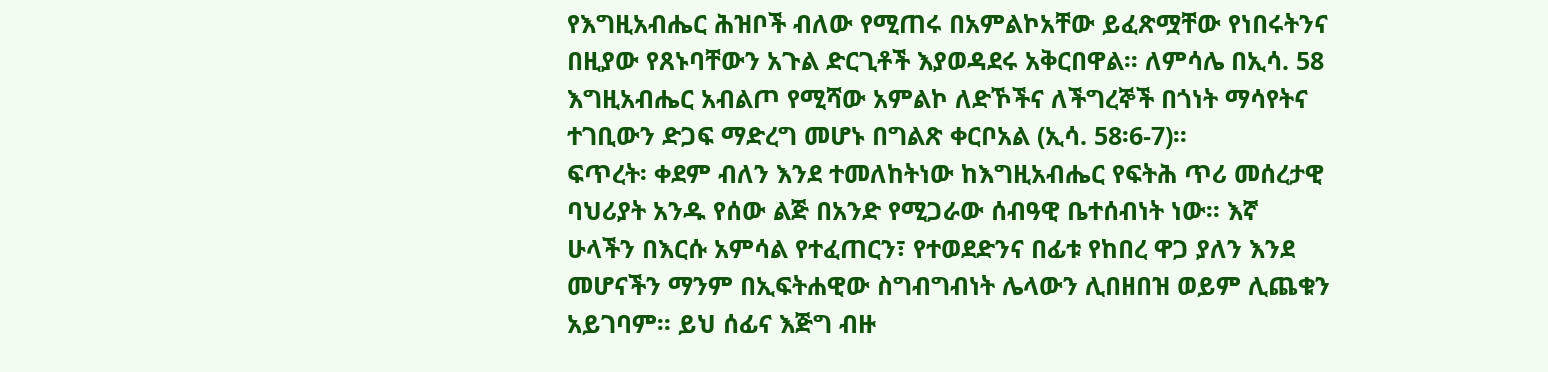የእግዚአብሔር ሕዝቦች ብለው የሚጠሩ በአምልኮአቸው ይፈጽሟቸው የነበሩትንና
በዚያው የጸኑባቸውን አጉል ድርጊቶች እያወዳደሩ አቅርበዋል፡፡ ለምሳሌ በኢሳ. 58
እግዚአብሔር አብልጦ የሚሻው አምልኮ ለድኾችና ለችግረኞች በጎነት ማሳየትና
ተገቢውን ድጋፍ ማድረግ መሆኑ በግልጽ ቀርቦአል (ኢሳ. 58፡6-7)፡፡
ፍጥረት፡ ቀደም ብለን እንደ ተመለከትነው ከእግዚአብሔር የፍትሕ ጥሪ መሰረታዊ
ባህሪያት አንዱ የሰው ልጅ በአንድ የሚጋራው ሰብዓዊ ቤተሰብነት ነው፡፡ እኛ
ሁላችን በእርሱ አምሳል የተፈጠርን፣ የተወደድንና በፊቱ የከበረ ዋጋ ያለን እንደ
መሆናችን ማንም በኢፍትሐዊው ስግብግብነት ሌላውን ሊበዘበዝ ወይም ሊጨቁን
አይገባም፡፡ ይህ ሰፊና እጅግ ብዙ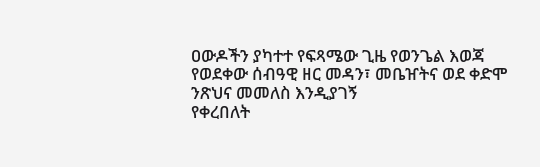ዐውዶችን ያካተተ የፍጻሜው ጊዜ የወንጌል እወጃ
የወደቀው ሰብዓዊ ዘር መዳን፣ መቤዠትና ወደ ቀድሞ ንጽህና መመለስ እንዲያገኝ
የቀረበለት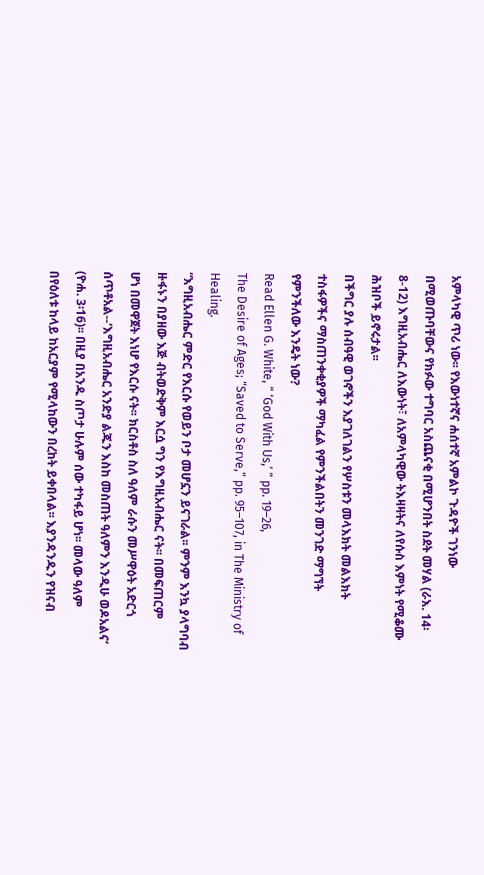አምላካዊ ጥሪ ነው፡፡ የእውነተኛና ሐሰተኛ አምልኮ ጉዳዮች ገንነው
በሚወጡባቸውና የክፉው ተግባር አስጨናቂ በሚሆንበት ስደት መሃል (ራእ. 14፡
8-12) እግዚአብሔር ለእውነት፣ ለአምላካዊው ትእዛዛትና ለየሱስ እምነት የሚቆሙ
ሕዝቦች ይኖሩታል፡፡
በችግር ያሉ ሰብዓዊ ወገኖችን እያገለገልን የሦስቱን መላእክት መልእክት
ተስፋዎችና ማስጠንቀቂያዎች ማካፈል የምንችልበትን መንገድ ማግኘት
የምንችለው እንዴት ነው?
Read Ellen G. White, “ ‘God With Us,’ ” pp. 19–26,
The Desire of Ages; “Saved to Serve,” pp. 95–107, in The Ministry of
Healing.
“እግዚአብሔር ምድር የእርሱ የወይን ቦታ መሆኗን ይናገራል፡፡ ምንም እንኳ ያላግባብ
ዙፋኑን በያዘው እጅ ብትወድቅም እርሷ ግን የእግዚአብሔር ናት፡፡ በመፍጠርም
ሆነ በመዋጀት እነሆ የእርሱ ናት፡፡ ክርስቶስ ስለ ዓለም ራሱን መሥዋዕት አድርጎ
ሰጥቶአል--‘እግዚአብሔር አንድያ ልጁን እስከ መስጠት ዓለምን እንዲሁ ወዶአልና’
(ዮሐ. 3፡16)፡፡ በዚያ በአንዱ ስጦታ ሁሉም ሰው ተካፋይ ሆነ፡፡ መላው ዓለም
በየዕለቱ ከላይ ከአርያም የሚላከውን በረከት ይቀበላል፡፡ እያንዳንዱን የዝናብ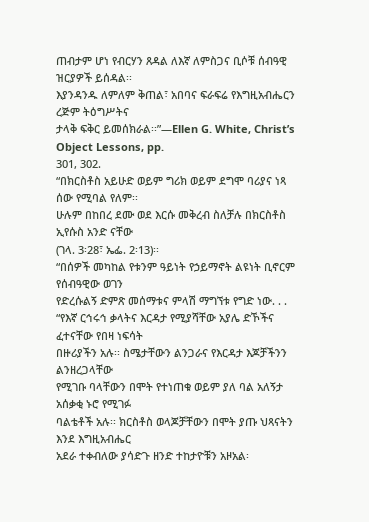ጠብታም ሆነ የብርሃን ጸዳል ለእኛ ለምስጋና ቢሶቹ ሰብዓዊ ዝርያዎች ይሰዳል፡፡
እያንዳንዱ ለምለም ቅጠል፣ አበባና ፍራፍሬ የእግዚአብሔርን ረጅም ትዕግሥትና
ታላቅ ፍቅር ይመሰክራል፡፡”—Ellen G. White, Christ’s Object Lessons, pp.
301, 302.
“በክርስቶስ አይሁድ ወይም ግሪክ ወይም ደግሞ ባሪያና ነጻ ሰው የሚባል የለም፡፡
ሁሉም በከበረ ደሙ ወደ እርሱ መቅረብ ስለቻሉ በክርስቶስ ኢየሱስ አንድ ናቸው
(ገላ. 3፡28፣ ኤፌ. 2፡13)፡፡
“በሰዎች መካከል የቱንም ዓይነት የኃይማኖት ልዩነት ቢኖርም የሰብዓዊው ወገን
የድረሱልኝ ድምጽ መሰማቱና ምላሽ ማግኘቱ የግድ ነው. . .
“የእኛ ርኅሩኅ ቃላትና እርዳታ የሚያሻቸው አያሌ ድኾችና ፈተናቸው የበዛ ነፍሳት
በዙሪያችን አሉ፡፡ ስሜታቸውን ልንጋራና የእርዳታ እጆቻችንን ልንዘረጋላቸው
የሚገቡ ባላቸውን በሞት የተነጠቁ ወይም ያለ ባል አለኝታ አሰቃቂ ኑሮ የሚገፉ
ባልቴቶች አሉ፡፡ ክርስቶስ ወላጆቻቸውን በሞት ያጡ ህጻናትን እንደ እግዚአብሔር
አደራ ተቀብለው ያሳድጉ ዘንድ ተከታዮቹን አዞአል፡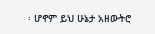፡ ሆኖም ይህ ሁኔታ አዘውትሮ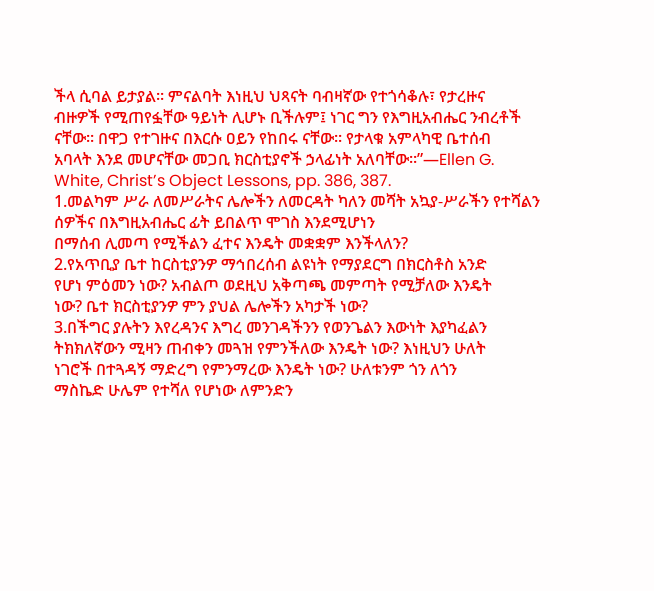ችላ ሲባል ይታያል፡፡ ምናልባት እነዚህ ህጻናት ባብዛኛው የተጎሳቆሉ፣ የታረዙና
ብዙዎች የሚጠየፏቸው ዓይነት ሊሆኑ ቢችሉም፤ ነገር ግን የእግዚአብሔር ንብረቶች
ናቸው፡፡ በዋጋ የተገዙና በእርሱ ዐይን የከበሩ ናቸው፡፡ የታላቁ አምላካዊ ቤተሰብ
አባላት እንደ መሆናቸው መጋቢ ክርስቲያኖች ኃላፊነት አለባቸው፡፡”—Ellen G.
White, Christ’s Object Lessons, pp. 386, 387.
1.መልካም ሥራ ለመሥራትና ሌሎችን ለመርዳት ካለን መሻት አኳያ-ሥራችን የተሻልን ሰዎችና በእግዚአብሔር ፊት ይበልጥ ሞገስ እንደሚሆነን
በማሰብ ሊመጣ የሚችልን ፈተና እንዴት መቋቋም እንችላለን?
2.የአጥቢያ ቤተ ከርስቲያንዎ ማኅበረሰብ ልዩነት የማያደርግ በክርስቶስ አንድ
የሆነ ምዕመን ነው? አብልጦ ወደዚህ አቅጣጫ መምጣት የሚቻለው እንዴት
ነው? ቤተ ክርስቲያንዎ ምን ያህል ሌሎችን አካታች ነው?
3.በችግር ያሉትን እየረዳንና እግረ መንገዳችንን የወንጌልን እውነት እያካፈልን
ትክክለኛውን ሚዛን ጠብቀን መጓዝ የምንችለው እንዴት ነው? እነዚህን ሁለት
ነገሮች በተጓዳኝ ማድረግ የምንማረው እንዴት ነው? ሁለቱንም ጎን ለጎን
ማስኬድ ሁሌም የተሻለ የሆነው ለምንድን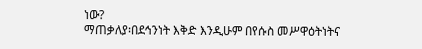ነው?
ማጠቃለያ፡በደኅንነት እቅድ እንዲሁም በየሱስ መሥዋዕትነትና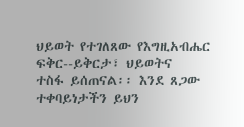ህይወት የተገለጸው የእግዚአብሔር ፍቅር--ይቅርታ፣ ህይወትና
ተስፋ ይሰጠናል፡፡ እንደ ጸጋው ተቀባይነታችን ይህን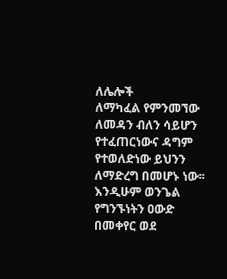ለሌሎች
ለማካፈል የምንመኘው ለመዳን ብለን ሳይሆን የተፈጠርነውና ዳግም
የተወለድነው ይህንን ለማድረግ በመሆኑ ነው፡፡ እንዲሁም ወንጌል
የግንኙነትን ዐውድ በመቀየር ወደ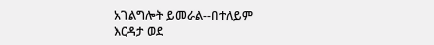አገልግሎት ይመራል--በተለይም
እርዳታ ወደ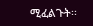ሚፈልጉት፡፡